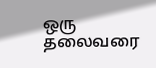ஒரு தலைவரை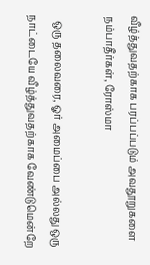வீழ்த்துவதற்காக பரப்பப்படும் அவதூறுகளை நம்பாதீர்கள், ரோஸ்மா

  ஒரு தலைவரை, ஓர் அமைப்பை அல்லது ஒரு நாட்டையே வீழ்த்துவதற்காக வேண்டுமென்றே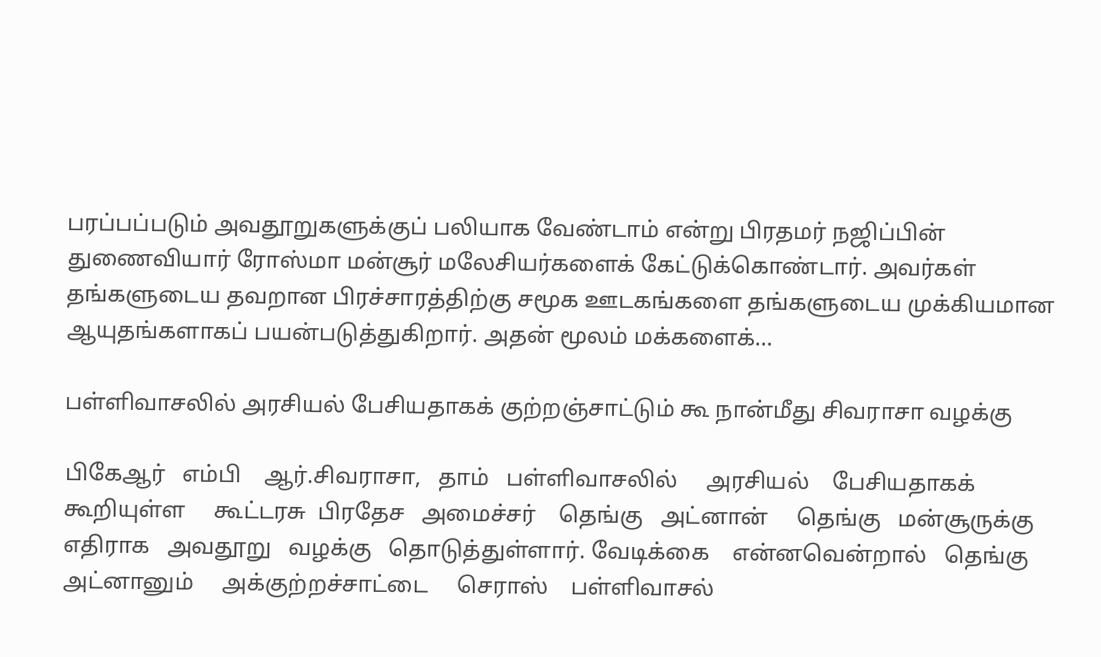பரப்பப்படும் அவதூறுகளுக்குப் பலியாக வேண்டாம் என்று பிரதமர் நஜிப்பின் துணைவியார் ரோஸ்மா மன்சூர் மலேசியர்களைக் கேட்டுக்கொண்டார். அவர்கள் தங்களுடைய தவறான பிரச்சாரத்திற்கு சமூக ஊடகங்களை தங்களுடைய முக்கியமான ஆயுதங்களாகப் பயன்படுத்துகிறார். அதன் மூலம் மக்களைக்…

பள்ளிவாசலில் அரசியல் பேசியதாகக் குற்றஞ்சாட்டும் கூ நான்மீது சிவராசா வழக்கு

பிகேஆர்   எம்பி    ஆர்.சிவராசா,   தாம்   பள்ளிவாசலில்     அரசியல்    பேசியதாகக்  கூறியுள்ள     கூட்டரசு  பிரதேச   அமைச்சர்    தெங்கு   அட்னான்     தெங்கு   மன்சூருக்கு   எதிராக   அவதூறு   வழக்கு   தொடுத்துள்ளார். வேடிக்கை    என்னவென்றால்   தெங்கு   அட்னானும்     அக்குற்றச்சாட்டை     செராஸ்    பள்ளிவாசல்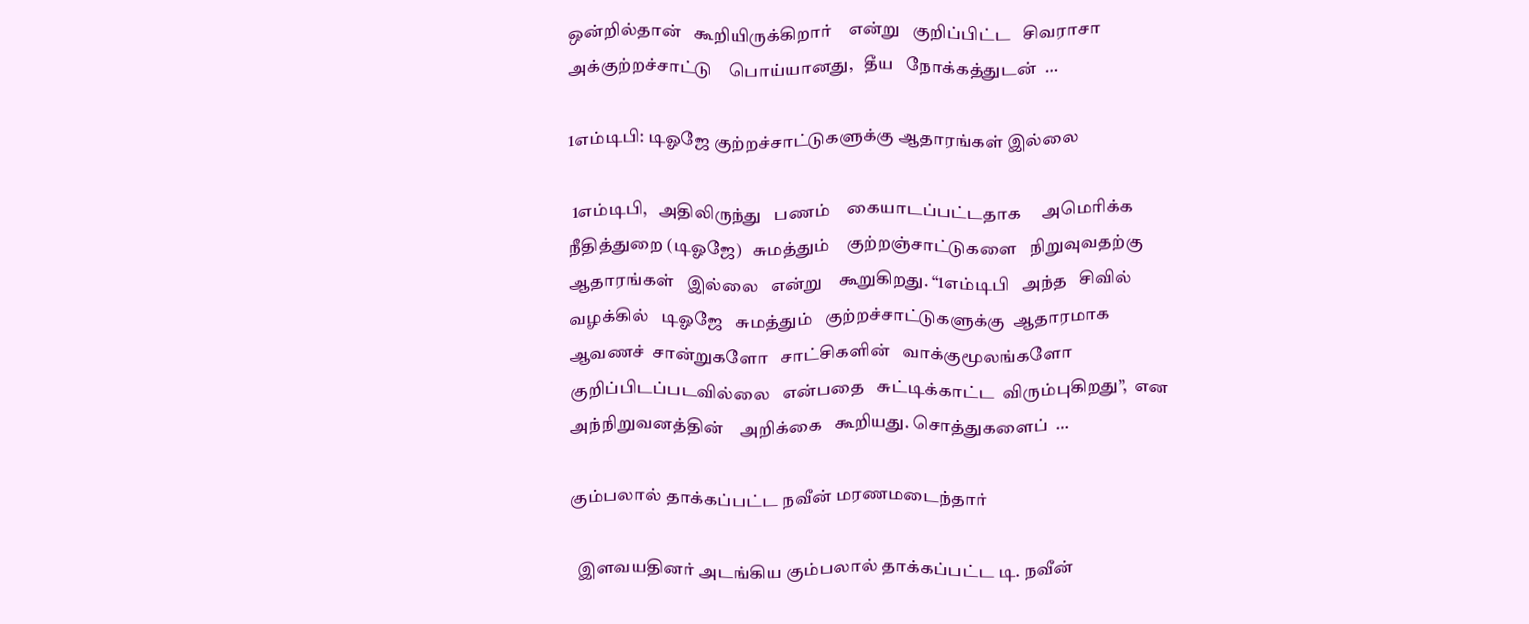ஒன்றில்தான்   கூறியிருக்கிறார்    என்று   குறிப்பிட்ட   சிவராசா   அக்குற்றச்சாட்டு    பொய்யானது,   தீய   நோக்கத்துடன்  …

1எம்டிபி: டிஓஜே குற்றச்சாட்டுகளுக்கு ஆதாரங்கள் இல்லை

 1எம்டிபி,   அதிலிருந்து   பணம்    கையாடப்பட்டதாக     அமெரிக்க  நீதித்துறை (டிஓஜே)   சுமத்தும்    குற்றஞ்சாட்டுகளை   நிறுவுவதற்கு    ஆதாரங்கள்   இல்லை   என்று    கூறுகிறது. “1எம்டிபி   அந்த   சிவில்   வழக்கில்   டிஓஜே   சுமத்தும்   குற்றச்சாட்டுகளுக்கு  ஆதாரமாக   ஆவணச்  சான்றுகளோ   சாட்சிகளின்   வாக்குமூலங்களோ    குறிப்பிடப்படவில்லை   என்பதை   சுட்டிக்காட்ட  விரும்புகிறது”,  என   அந்நிறுவனத்தின்    அறிக்கை   கூறியது. சொத்துகளைப்  …

கும்பலால் தாக்கப்பட்ட நவீன் மரணமடைந்தார்

  இளவயதினர் அடங்கிய கும்பலால் தாக்கப்பட்ட டி. நவீன்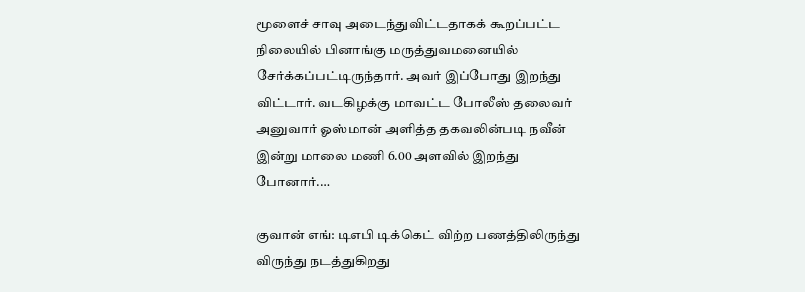மூளைச் சாவு அடைந்துவிட்டதாகக் கூறப்பட்ட நிலையில் பினாங்கு மருத்துவமனையில் சேர்க்கப்பட்டிருந்தார். அவர் இப்போது இறந்து விட்டார். வடகிழக்கு மாவட்ட போலீஸ் தலைவர் அனுவார் ஓஸ்மான் அளித்த தகவலின்படி நவீன் இன்று மாலை மணி 6.00 அளவில் இறந்து போனார்.…

குவான் எங்: டிஎபி டிக்கெட் விற்ற பணத்திலிருந்து விருந்து நடத்துகிறது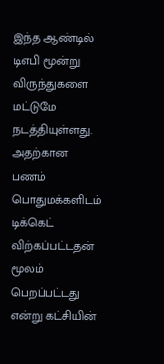இந்த ஆண்டில் டிஎபி மூன்று விருந்துகளை மட்டுமே நடத்தியுள்ளது. அதற்கான பணம் பொதுமக்களிடம் டிக்கெட் விற்கப்பட்டதன் மூலம் பெறப்பட்டது என்று கட்சியின்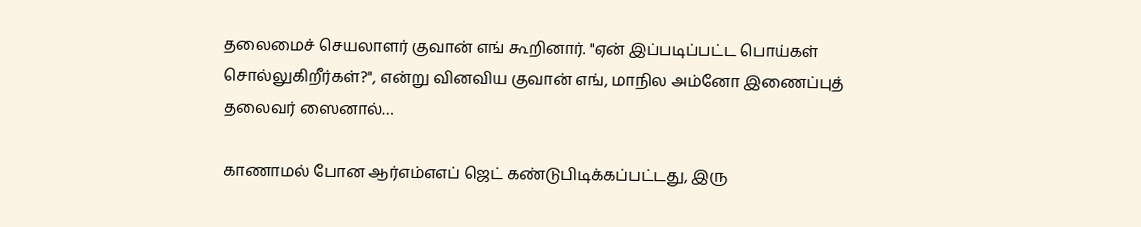தலைமைச் செயலாளர் குவான் எங் கூறினார். "ஏன் இப்படிப்பட்ட பொய்கள் சொல்லுகிறீர்கள்?", என்று வினவிய குவான் எங், மாநில அம்னோ இணைப்புத் தலைவர் ஸைனால்…

காணாமல் போன ஆர்எம்எஎப் ஜெட் கண்டுபிடிக்கப்பட்டது, இரு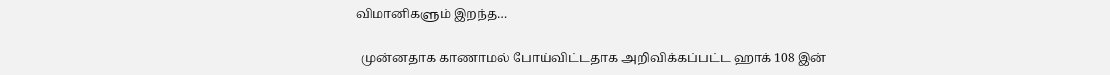விமானிகளும் இறந்த…

  முன்னதாக காணாமல் போய்விட்டதாக அறிவிக்கப்பட்ட ஹாக் 108 இன்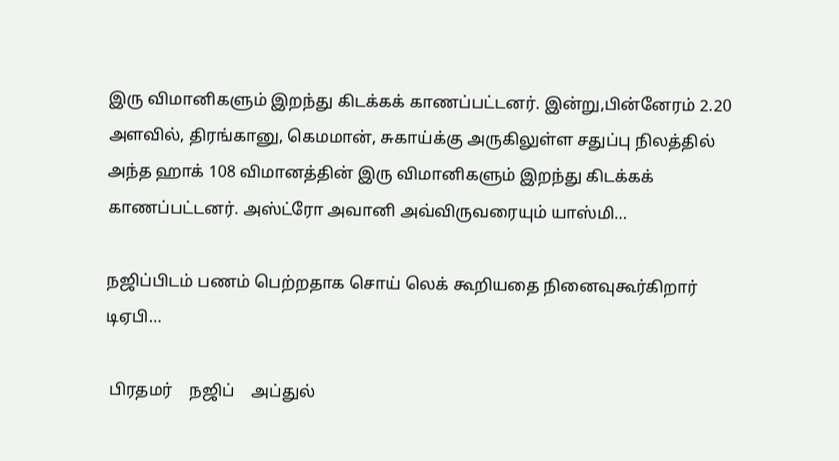இரு விமானிகளும் இறந்து கிடக்கக் காணப்பட்டனர். இன்று,பின்னேரம் 2.20 அளவில், திரங்கானு, கெமமான், சுகாய்க்கு அருகிலுள்ள சதுப்பு நிலத்தில் அந்த ஹாக் 108 விமானத்தின் இரு விமானிகளும் இறந்து கிடக்கக் காணப்பட்டனர். அஸ்ட்ரோ அவானி அவ்விருவரையும் யாஸ்மி…

நஜிப்பிடம் பணம் பெற்றதாக சொய் லெக் கூறியதை நினைவுகூர்கிறார் டிஏபி…

 பிரதமர்    நஜிப்    அப்துல்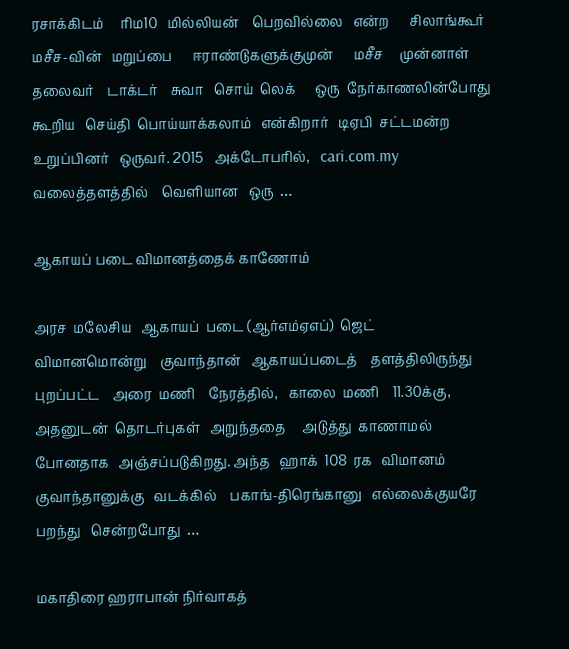ரசாக்கிடம்     ரிம10   மில்லியன்    பெறவில்லை   என்ற      சிலாங்கூர்   மசீச-வின்   மறுப்பை      ஈராண்டுகளுக்குமுன்      மசீச     முன்னாள்     தலைவர்    டாக்டர்    சுவா   சொய்  லெக்      ஒரு  நேர்காணலின்போது  கூறிய   செய்தி  பொய்யாக்கலாம்   என்கிறார்   டிஏபி  சட்டமன்ற   உறுப்பினர்   ஒருவர். 2015   அக்டோபரில்,   cari.com.my  வலைத்தளத்தில்    வெளியான   ஒரு  …

ஆகாயப் படை விமானத்தைக் காணோம்

அரச  மலேசிய   ஆகாயப்  படை (ஆர்எம்ஏஎப்)  ஜெட்     விமானமொன்று    குவாந்தான்   ஆகாயப்படைத்    தளத்திலிருந்து   புறப்பட்ட    அரை  மணி    நேரத்தில்,   காலை  மணி    11.30க்கு,  அதனுடன்  தொடர்புகள்   அறுந்ததை     அடுத்து  காணாமல்   போனதாக   அஞ்சப்படுகிறது. அந்த   ஹாக்  108  ரக   விமானம்   குவாந்தானுக்கு   வடக்கில்    பகாங்-திரெங்கானு   எல்லைக்குயரே    பறந்து   சென்றபோது  …

மகாதிரை ஹராபான் நிர்வாகத்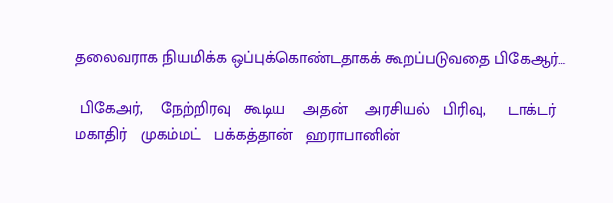தலைவராக நியமிக்க ஒப்புக்கொண்டதாகக் கூறப்படுவதை பிகேஆர்…

 பிகேஅர்,    நேற்றிரவு   கூடிய    அதன்    அரசியல்   பிரிவு,     டாக்டர்   மகாதிர்   முகம்மட்   பக்கத்தான்   ஹராபானின்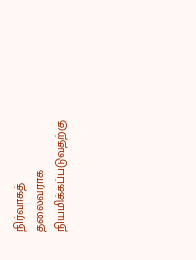நிர்வாகத்    தலைவராக    நியமிக்கப்படுவதற்கு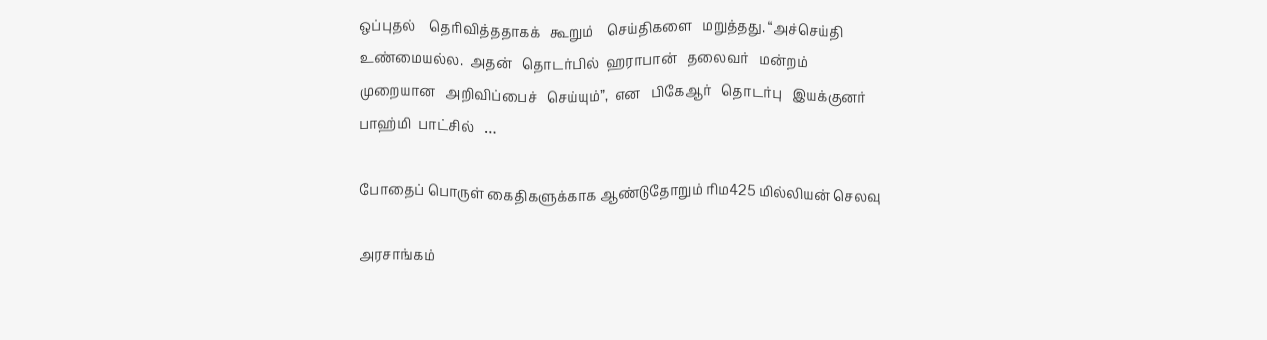ஒப்புதல்    தெரிவித்ததாகக்   கூறும்    செய்திகளை   மறுத்தது. “அச்செய்தி   உண்மையல்ல.  அதன்   தொடர்பில்  ஹராபான்   தலைவர்   மன்றம்    முறையான   அறிவிப்பைச்   செய்யும்”,  என   பிகேஆர்   தொடர்பு   இயக்குனர்   பாஹ்மி  பாட்சில்   …

போதைப் பொருள் கைதிகளுக்காக ஆண்டுதோறும் ரிம425 மில்லியன் செலவு

அரசாங்கம்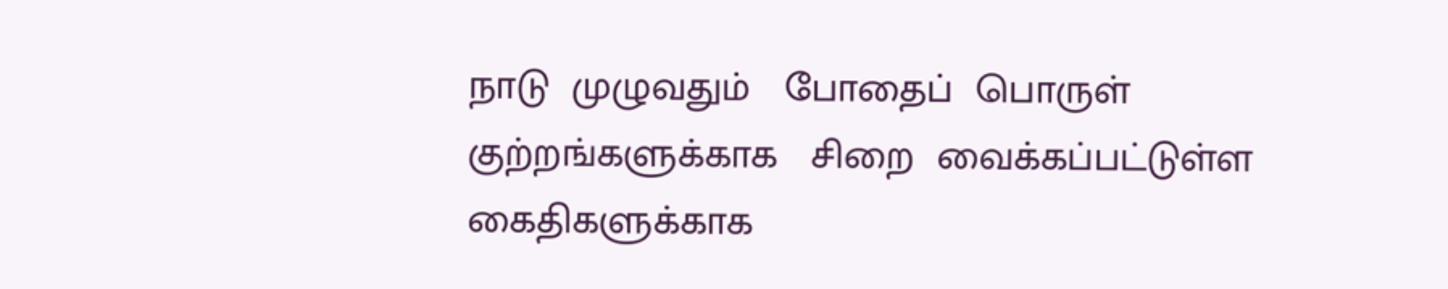நாடு  முழுவதும்   போதைப்  பொருள்   குற்றங்களுக்காக   சிறை  வைக்கப்பட்டுள்ள    கைதிகளுக்காக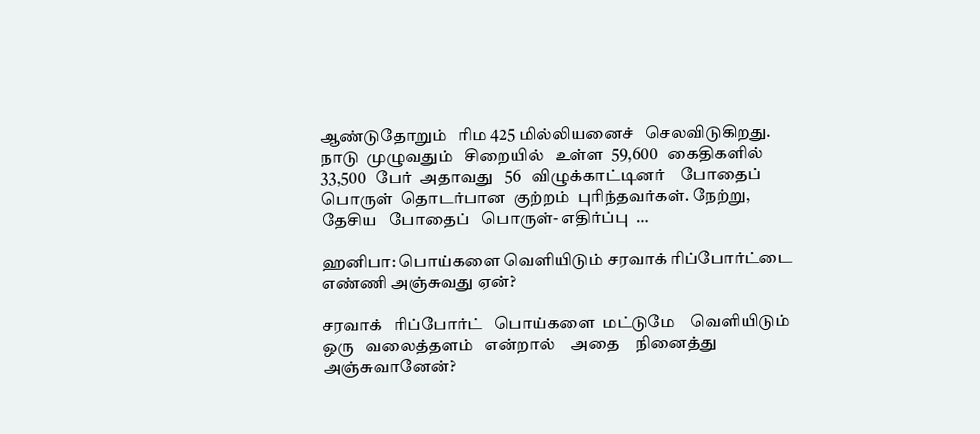ஆண்டுதோறும்   ரிம 425 மில்லியனைச்   செலவிடுகிறது. நாடு  முழுவதும்   சிறையில்   உள்ள  59,600   கைதிகளில்   33,500   பேர்  அதாவது   56   விழுக்காட்டினர்    போதைப்  பொருள்  தொடர்பான  குற்றம்  புரிந்தவர்கள். நேற்று,    தேசிய   போதைப்   பொருள்- எதிர்ப்பு  …

ஹனிபா: பொய்களை வெளியிடும் சரவாக் ரிப்போர்ட்டை எண்ணி அஞ்சுவது ஏன்?

சரவாக்   ரிப்போர்ட்   பொய்களை  மட்டுமே    வெளியிடும்   ஒரு   வலைத்தளம்   என்றால்    அதை    நினைத்து    அஞ்சுவானேன்?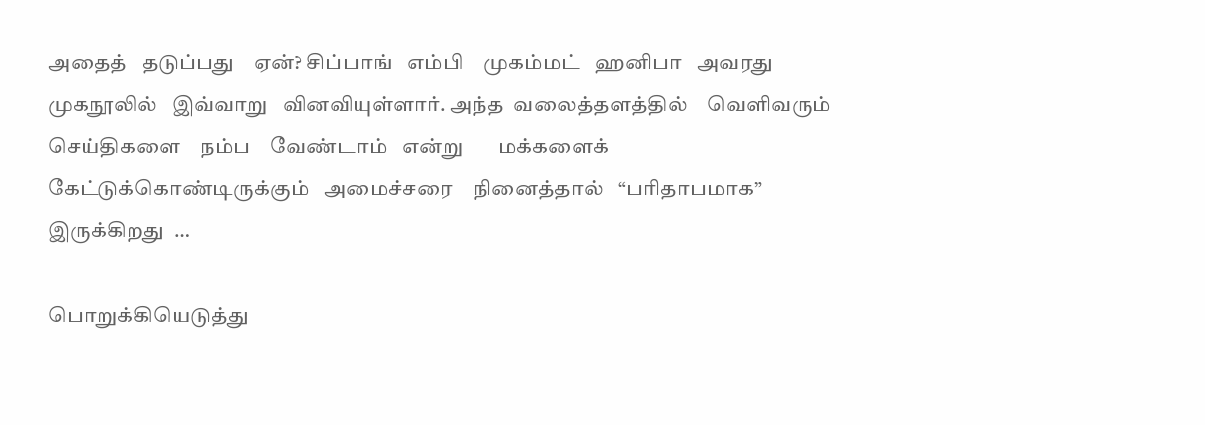அதைத்   தடுப்பது    ஏன்? சிப்பாங்   எம்பி    முகம்மட்   ஹனிபா   அவரது   முகநூலில்   இவ்வாறு   வினவியுள்ளார். அந்த  வலைத்தளத்தில்    வெளிவரும்    செய்திகளை    நம்ப    வேண்டாம்   என்று       மக்களைக்  கேட்டுக்கொண்டிருக்கும்   அமைச்சரை    நினைத்தால்   “பரிதாபமாக”  இருக்கிறது  …

பொறுக்கியெடுத்து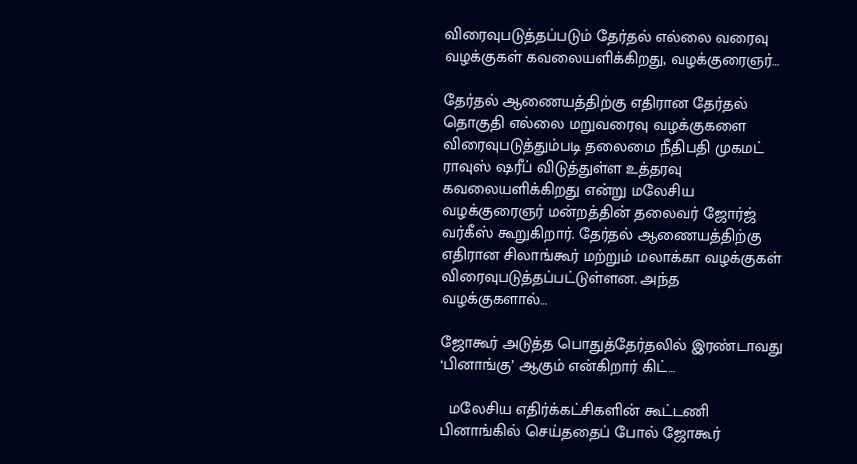விரைவுபடுத்தப்படும் தேர்தல் எல்லை வரைவு வழக்குகள் கவலையளிக்கிறது, வழக்குரைஞர்…

தேர்தல் ஆணையத்திற்கு எதிரான தேர்தல் தொகுதி எல்லை மறுவரைவு வழக்குகளை விரைவுபடுத்தும்படி தலைமை நீதிபதி முகமட் ராவுஸ் ஷரீப் விடுத்துள்ள உத்தரவு கவலையளிக்கிறது என்று மலேசிய வழக்குரைஞர் மன்றத்தின் தலைவர் ஜோர்ஜ் வர்கீஸ் கூறுகிறார். தேர்தல் ஆணையத்திற்கு எதிரான சிலாங்கூர் மற்றும் மலாக்கா வழக்குகள் விரைவுபடுத்தப்பட்டுள்ளன. அந்த வழக்குகளால்…

ஜோகூர் அடுத்த பொதுத்தேர்தலில் இரண்டாவது ‘பினாங்கு’ ஆகும் என்கிறார் கிட்…

  மலேசிய எதிர்க்கட்சிகளின் கூட்டணி பினாங்கில் செய்ததைப் போல் ஜோகூர்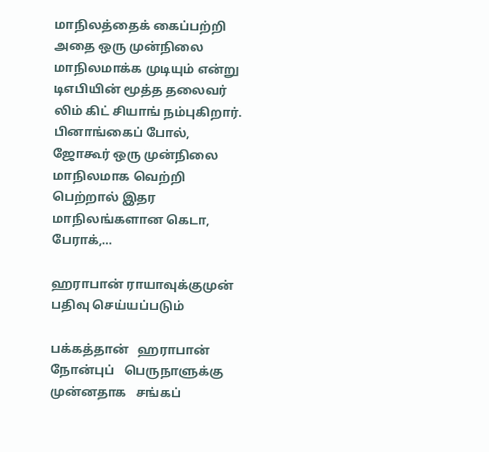மாநிலத்தைக் கைப்பற்றி அதை ஒரு முன்நிலை மாநிலமாக்க முடியும் என்று டிஎபியின் மூத்த தலைவர் லிம் கிட் சியாங் நம்புகிறார். பினாங்கைப் போல், ஜோகூர் ஒரு முன்நிலை மாநிலமாக வெற்றி பெற்றால் இதர மாநிலங்களான கெடா, பேராக்,…

ஹராபான் ராயாவுக்குமுன் பதிவு செய்யப்படும்

பக்கத்தான்   ஹராபான்   நோன்புப்   பெருநாளுக்கு   முன்னதாக   சங்கப்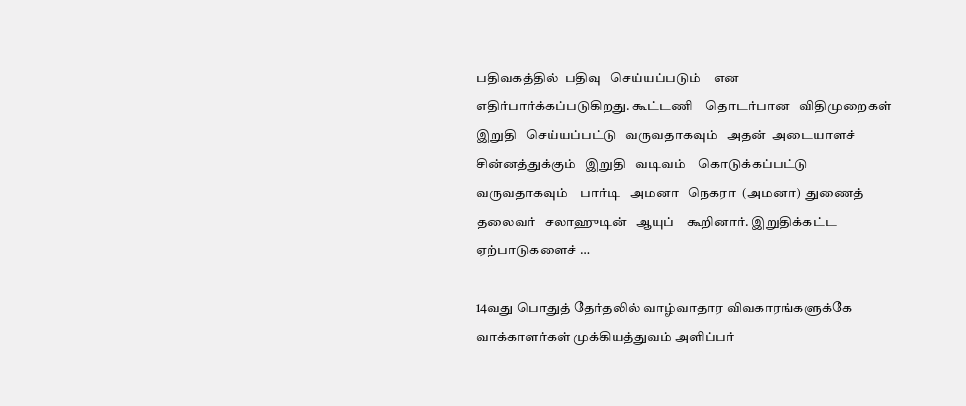பதிவகத்தில்  பதிவு   செய்யப்படும்    என   எதிர்பார்க்கப்படுகிறது. கூட்டணி    தொடர்பான   விதிமுறைகள்    இறுதி   செய்யப்பட்டு   வருவதாகவும்   அதன்  அடையாளச்   சின்னத்துக்கும்   இறுதி   வடிவம்    கொடுக்கப்பட்டு    வருவதாகவும்    பார்டி   அமனா   நெகரா  (அமனா)  துணைத்    தலைவர்   சலாஹுடின்   ஆயுப்    கூறினார். இறுதிக்கட்ட    ஏற்பாடுகளைச் …

14வது பொதுத் தேர்தலில் வாழ்வாதார விவகாரங்களுக்கே வாக்காளர்கள் முக்கியத்துவம் அளிப்பர்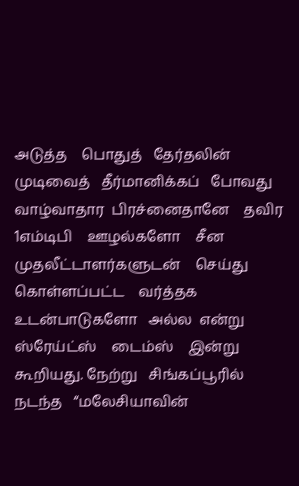அடுத்த    பொதுத்   தேர்தலின்    முடிவைத்   தீர்மானிக்கப்   போவது   வாழ்வாதார  பிரச்னைதானே    தவிர     1எம்டிபி    ஊழல்களோ    சீன    முதலீட்டாளர்களுடன்    செய்து  கொள்ளப்பட்ட    வர்த்தக   உடன்பாடுகளோ   அல்ல  என்று    ஸ்ரேய்ட்ஸ்    டைம்ஸ்    இன்று   கூறியது. நேற்று   சிங்கப்பூரில்    நடந்த   “மலேசியாவின்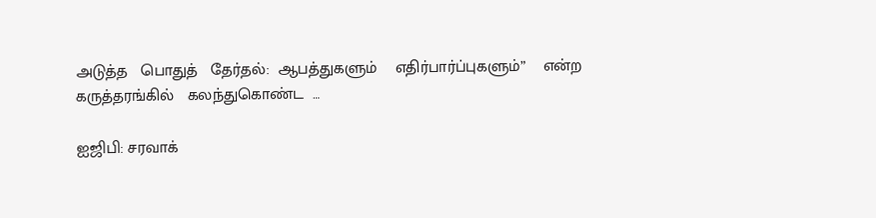அடுத்த   பொதுத்   தேர்தல்:  ஆபத்துகளும்    எதிர்பார்ப்புகளும்”    என்ற   கருத்தரங்கில்   கலந்துகொண்ட  …

ஐஜிபி: சரவாக்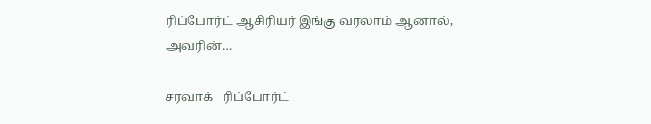ரிப்போர்ட் ஆசிரியர் இங்கு வரலாம் ஆனால், அவரின்…

சரவாக்   ரிப்போர்ட்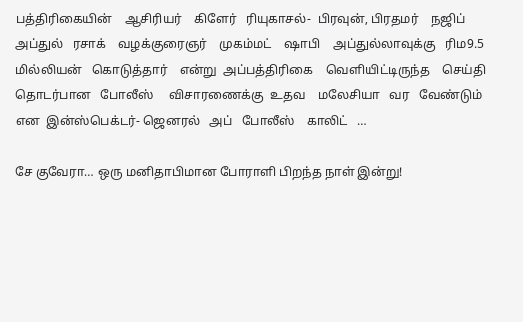பத்திரிகையின்    ஆசிரியர்    கிளேர்   ரியுகாசல்-  பிரவுன், பிரதமர்    நஜிப்    அப்துல்   ரசாக்    வழக்குரைஞர்    முகம்மட்    ஷாபி    அப்துல்லாவுக்கு   ரிம9.5 மில்லியன்   கொடுத்தார்    என்று  அப்பத்திரிகை    வெளியிட்டிருந்த    செய்தி  தொடர்பான   போலீஸ்     விசாரணைக்கு  உதவ    மலேசியா   வர   வேண்டும்   என  இன்ஸ்பெக்டர்- ஜெனரல்   அப்   போலீஸ்    காலிட்   …

சே குவேரா… ஒரு மனிதாபிமான போராளி பிறந்த நாள் இன்று!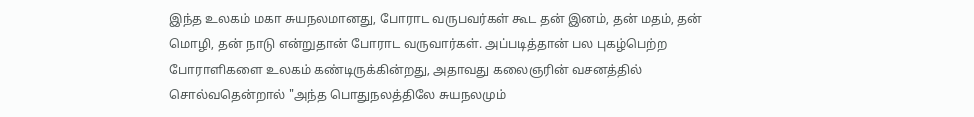இந்த உலகம் மகா சுயநலமானது, போராட வருபவர்கள் கூட தன் இனம், தன் மதம், தன் மொழி, தன் நாடு என்றுதான் போராட வருவார்கள். அப்படித்தான் பல புகழ்பெற்ற போராளிகளை உலகம் கண்டிருக்கின்றது, அதாவது கலைஞரின் வசனத்தில் சொல்வதென்றால் "அந்த பொதுநலத்திலே சுயநலமும்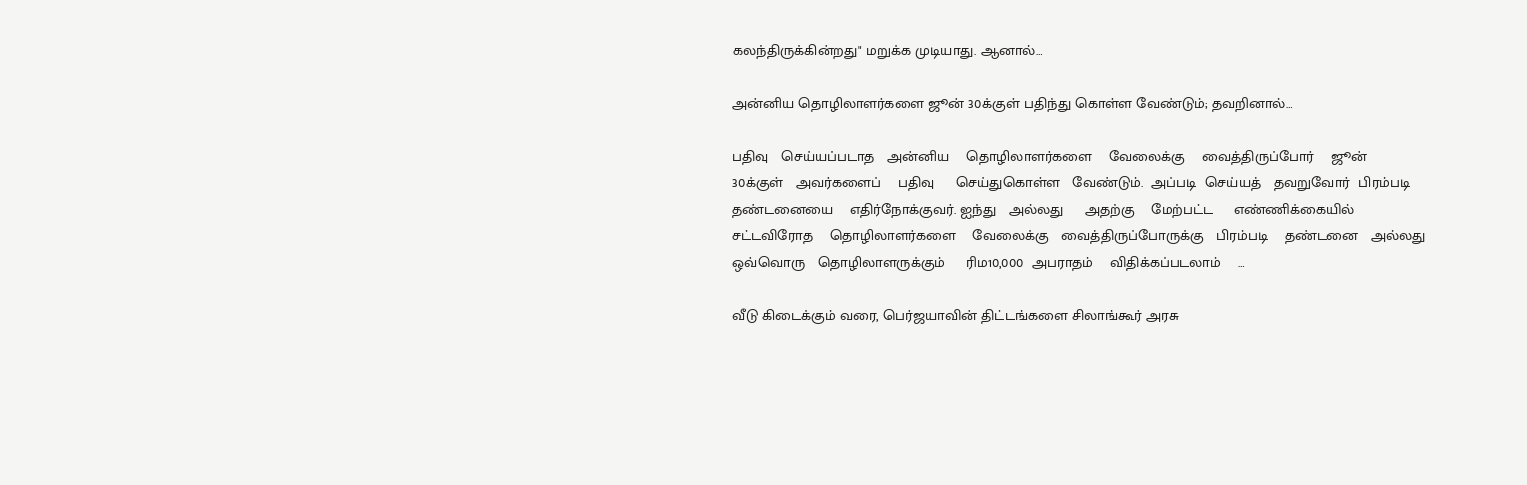கலந்திருக்கின்றது" மறுக்க முடியாது. ஆனால்…

அன்னிய தொழிலாளர்களை ஜூன் 30க்குள் பதிந்து கொள்ள வேண்டும்; தவறினால்…

பதிவு   செய்யப்படாத   அன்னிய    தொழிலாளர்களை    வேலைக்கு    வைத்திருப்போர்    ஜூன்   30க்குள்   அவர்களைப்    பதிவு     செய்துகொள்ள   வேண்டும்.  அப்படி  செய்யத்   தவறுவோர்  பிரம்படி   தண்டனையை    எதிர்நோக்குவர். ஐந்து   அல்லது     அதற்கு    மேற்பட்ட     எண்ணிக்கையில்   சட்டவிரோத    தொழிலாளர்களை    வேலைக்கு   வைத்திருப்போருக்கு   பிரம்படி    தண்டனை   அல்லது      ஒவ்வொரு   தொழிலாளருக்கும்     ரிம10,000  அபராதம்    விதிக்கப்படலாம்    …

வீடு கிடைக்கும் வரை, பெர்ஜயாவின் திட்டங்களை சிலாங்கூர் அரசு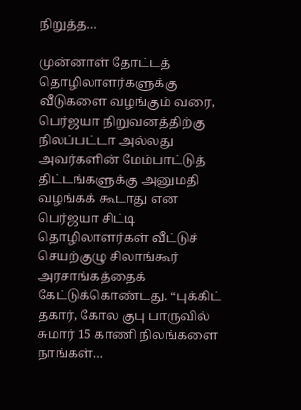நிறுத்த…

முன்னாள் தோட்டத் தொழிலாளர்களுக்கு வீடுகளை வழங்கும் வரை, பெர்ஜயா நிறுவனத்திற்கு நிலப்பட்டா அல்லது அவர்களின் மேம்பாட்டுத் திட்டங்களுக்கு அனுமதி வழங்கக் கூடாது என பெர்ஜயா சிட்டி தொழிலாளர்கள் வீட்டுச் செயற்குழு சிலாங்கூர் அரசாங்கத்தைக் கேட்டுக்கொண்டது. “புக்கிட் தகார், கோல குபு பாருவில் சுமார் 15 காணி நிலங்களை நாங்கள்…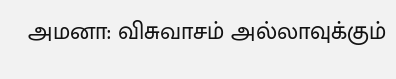அமனா: விசுவாசம் அல்லாவுக்கும்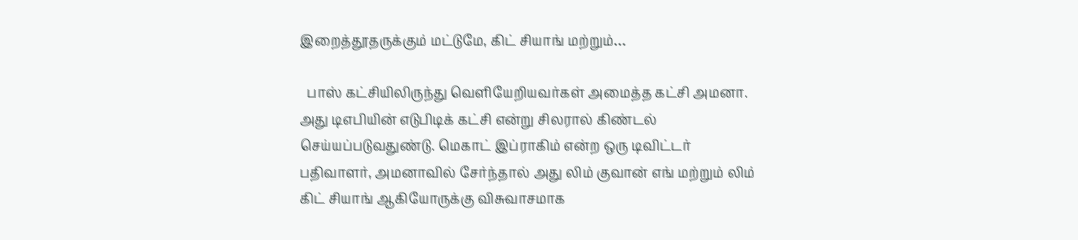இறைத்தூதருக்கும் மட்டுமே, கிட் சியாங் மற்றும்…

  பாஸ் கட்சியிலிருந்து வெளியேறியவர்கள் அமைத்த கட்சி அமனா. அது டிஎபியின் எடுபிடிக் கட்சி என்று சிலரால் கிண்டல் செய்யப்படுவதுண்டு. மெகாட் இப்ராகிம் என்ற ஒரு டிவிட்டர் பதிவாளர், அமனாவில் சேர்ந்தால் அது லிம் குவான் எங் மற்றும் லிம் கிட் சியாங் ஆகியோருக்கு விசுவாசமாக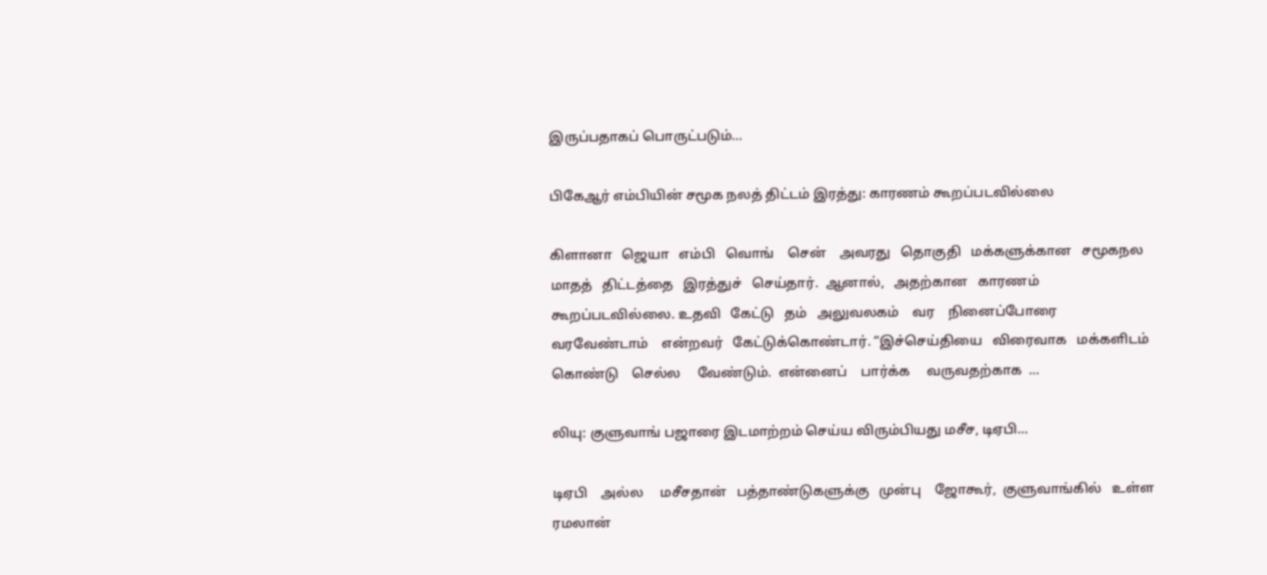இருப்பதாகப் பொருட்படும்…

பிகேஆர் எம்பியின் சமூக நலத் திட்டம் இரத்து: காரணம் கூறப்படவில்லை

கிளானா   ஜெயா   எம்பி   வொங்    சென்    அவரது   தொகுதி   மக்களுக்கான   சமூகநல   மாதத்   திட்டத்தை   இரத்துச்   செய்தார்.  ஆனால்,   அதற்கான   காரணம்   கூறப்படவில்லை. உதவி   கேட்டு   தம்   அலுவலகம்    வர    நினைப்போரை    வரவேண்டாம்    என்றவர்   கேட்டுக்கொண்டார். “இச்செய்தியை   விரைவாக   மக்களிடம்   கொண்டு    செல்ல     வேண்டும்.  என்னைப்    பார்க்க     வருவதற்காக  …

லியு: குளுவாங் பஜாரை இடமாற்றம் செய்ய விரும்பியது மசீச, டிஏபி…

டிஏபி    அல்ல     மசீசதான்   பத்தாண்டுகளுக்கு   முன்பு    ஜோகூர்,  குளுவாங்கில்   உள்ள   ரமலான்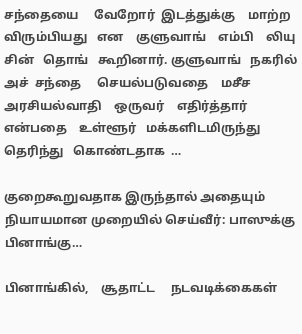சந்தையை     வேறோர்  இடத்துக்கு    மாற்ற   விரும்பியது   என    குளுவாங்    எம்பி    லியு     சின்   தொங்   கூறினார். குளுவாங்   நகரில்   அச்  சந்தை     செயல்படுவதை    மசீச    அரசியல்வாதி    ஒருவர்    எதிர்த்தார்    என்பதை    உள்ளூர்   மக்களிடமிருந்து    தெரிந்து   கொண்டதாக  …

குறைகூறுவதாக இருந்தால் அதையும் நியாயமான முறையில் செய்வீர்: பாஸுக்கு பினாங்கு…

பினாங்கில்,    சூதாட்ட     நடவடிக்கைகள்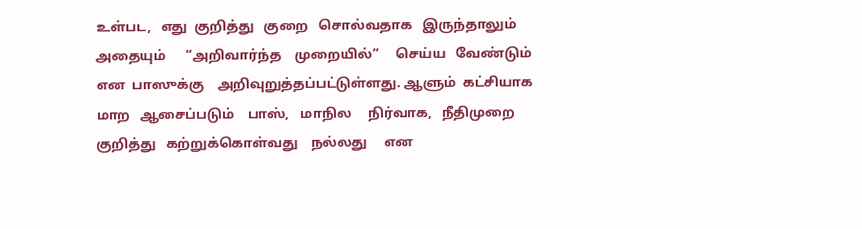உள்பட,   எது  குறித்து   குறை   சொல்வதாக   இருந்தாலும்   அதையும்      “அறிவார்ந்த    முறையில்”     செய்ய   வேண்டும்  என  பாஸுக்கு    அறிவுறுத்தப்பட்டுள்ளது. ஆளும்  கட்சியாக    மாற   ஆசைப்படும்    பாஸ்,   மாநில     நிர்வாக,   நீதிமுறை   குறித்து   கற்றுக்கொள்வது    நல்லது     என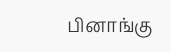பினாங்கு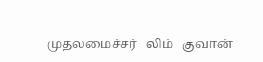முதலமைச்சர்   லிம்   குவான்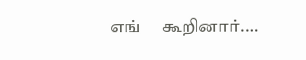எங்     கூறினார்.…